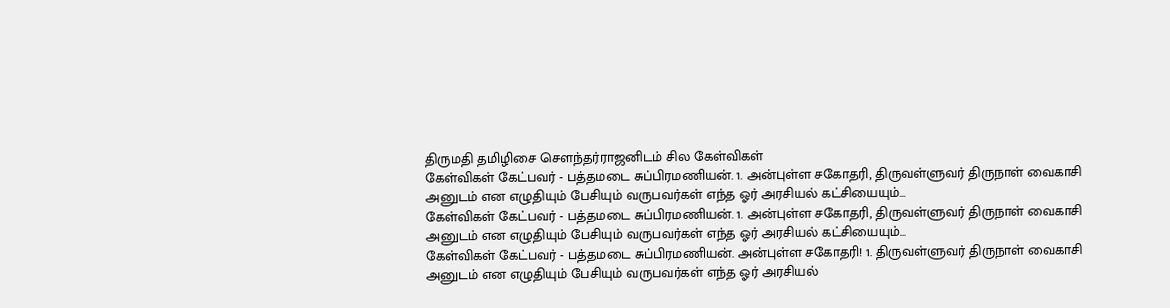திருமதி தமிழிசை சௌந்தர்ராஜனிடம் சில கேள்விகள்
கேள்விகள் கேட்பவர் - பத்தமடை சுப்பிரமணியன். 1. அன்புள்ள சகோதரி, திருவள்ளுவர் திருநாள் வைகாசி அனுடம் என எழுதியும் பேசியும் வருபவர்கள் எந்த ஓர் அரசியல் கட்சியையும்...
கேள்விகள் கேட்பவர் - பத்தமடை சுப்பிரமணியன். 1. அன்புள்ள சகோதரி, திருவள்ளுவர் திருநாள் வைகாசி அனுடம் என எழுதியும் பேசியும் வருபவர்கள் எந்த ஓர் அரசியல் கட்சியையும்...
கேள்விகள் கேட்பவர் - பத்தமடை சுப்பிரமணியன். அன்புள்ள சகோதரி! 1. திருவள்ளுவர் திருநாள் வைகாசி அனுடம் என எழுதியும் பேசியும் வருபவர்கள் எந்த ஓர் அரசியல்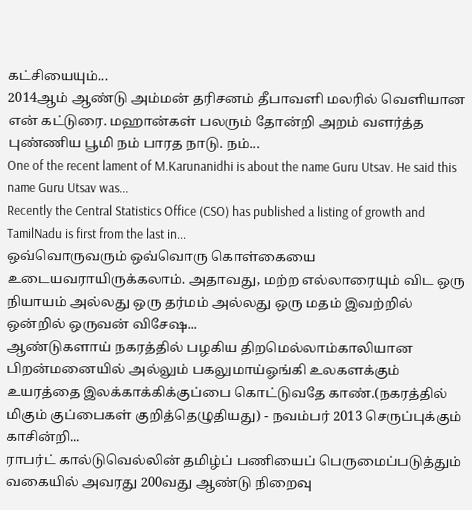கட்சியையும்...
2014ஆம் ஆண்டு அம்மன் தரிசனம் தீபாவளி மலரில் வெளியான என் கட்டுரை. மஹான்கள் பலரும் தோன்றி அறம் வளர்த்த புண்ணிய பூமி நம் பாரத நாடு. நம்...
One of the recent lament of M.Karunanidhi is about the name Guru Utsav. He said this name Guru Utsav was...
Recently the Central Statistics Office (CSO) has published a listing of growth and TamilNadu is first from the last in...
ஒவ்வொருவரும் ஒவ்வொரு கொள்கையை உடையவராயிருக்கலாம். அதாவது, மற்ற எல்லாரையும் விட ஒரு நியாயம் அல்லது ஒரு தர்மம் அல்லது ஒரு மதம் இவற்றில் ஒன்றில் ஒருவன் விசேஷ...
ஆண்டுகளாய் நகரத்தில் பழகிய திறமெல்லாம்காலியான பிறன்மனையில் அல்லும் பகலுமாய்ஓங்கி உலகளக்கும் உயரத்தை இலக்காக்கிக்குப்பை கொட்டுவதே காண்.(நகரத்தில் மிகும் குப்பைகள் குறித்தெழுதியது) - நவம்பர் 2013 செருப்புக்கும் காசின்றி...
ராபர்ட் கால்டுவெல்லின் தமிழ்ப் பணியைப் பெருமைப்படுத்தும் வகையில் அவரது 200வது ஆண்டு நிறைவு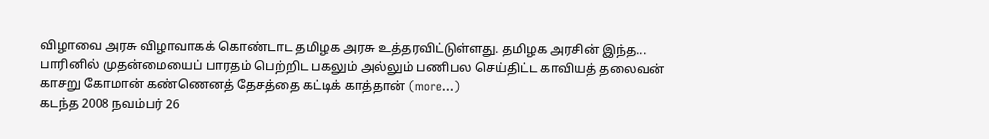விழாவை அரசு விழாவாகக் கொண்டாட தமிழக அரசு உத்தரவிட்டுள்ளது. தமிழக அரசின் இந்த...
பாரினில் முதன்மையைப் பாரதம் பெற்றிட பகலும் அல்லும் பணிபல செய்திட்ட காவியத் தலைவன் காசறு கோமான் கண்ணெனத் தேசத்தை கட்டிக் காத்தான் (more…)
கடந்த 2008 நவம்பர் 26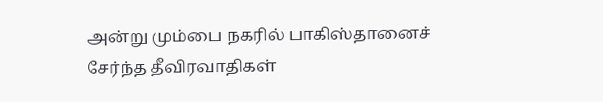அன்று மும்பை நகரில் பாகிஸ்தானைச் சேர்ந்த தீவிரவாதிகள்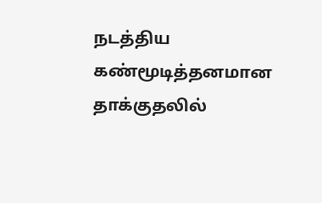நடத்திய கண்மூடித்தனமான தாக்குதலில்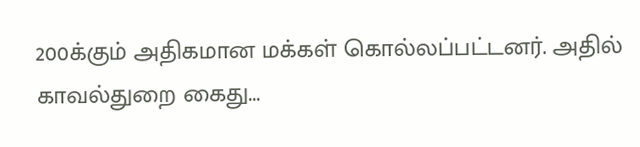200க்கும் அதிகமான மக்கள் கொல்லப்பட்டனர். அதில் காவல்துறை கைது...